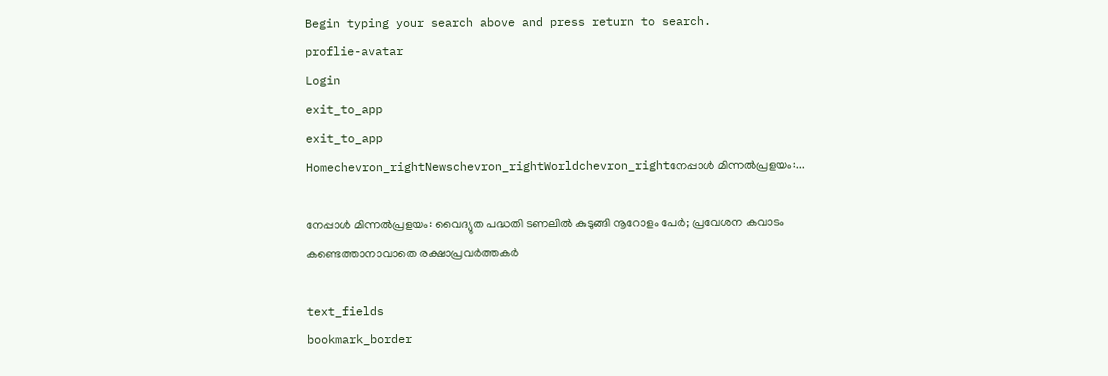Begin typing your search above and press return to search.
proflie-avatar
Login
exit_to_app
exit_to_app
Homechevron_rightNewschevron_rightWorldchevron_rightനേപ്പാൾ മിന്നൽപ്രളയം:...

നേപ്പാൾ മിന്നൽപ്രളയം: വൈദ്യുത പദ്ധതി ടണലിൽ കുടുങ്ങി നൂറോളം പേർ; പ്രവേശന കവാടം കണ്ടെത്താനാവാതെ രക്ഷാപ്രവർത്തകർ

text_fields
bookmark_border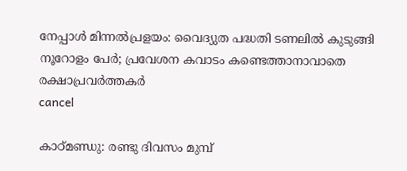നേപ്പാൾ മിന്നൽപ്രളയം: വൈദ്യുത പദ്ധതി ടണലിൽ കുടുങ്ങി നൂറോളം പേർ; പ്രവേശന കവാടം കണ്ടെത്താനാവാതെ രക്ഷാപ്രവർത്തകർ
cancel

കാഠ്മണ്ഡു: രണ്ടു ദിവസം മുമ്പ്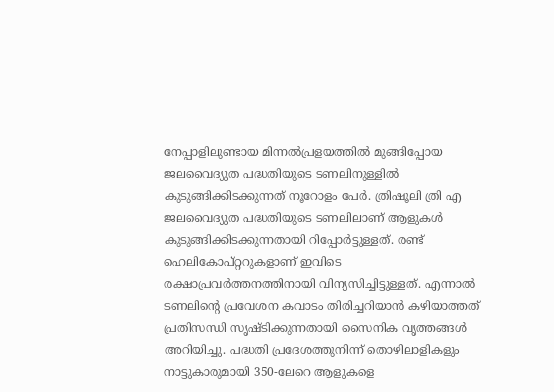നേപ്പാളിലുണ്ടായ മിന്നൽപ്രളയത്തിൽ മുങ്ങിപ്പോയ ജലവൈദ്യുത പദ്ധതിയുടെ ടണലിനുള്ളിൽ കുടുങ്ങിക്കിടക്കുന്നത് നൂറോളം പേർ. ത്രിഷൂലി ത്രി എ ജലവൈദ്യുത പദ്ധതിയുടെ ടണലിലാണ് ആളുകൾ കുടുങ്ങിക്കിടക്കുന്നതായി റിപ്പോർട്ടുള്ളത്. രണ്ട് ഹെലികോപ്റ്ററുകളാണ് ഇവിടെ രക്ഷാപ്രവർത്തനത്തിനായി വിന്യസിച്ചിട്ടുള്ളത്. എന്നാൽ ടണലിന്റെ പ്രവേശന കവാടം തിരിച്ചറിയാൻ കഴിയാത്തത് പ്രതിസന്ധി സൃഷ്ടിക്കുന്നതായി സൈനിക വൃത്തങ്ങൾ അറിയിച്ചു. പദ്ധതി പ്രദേശത്തുനിന്ന് തൊഴിലാളികളും നാട്ടുകാരുമായി 350-ലേറെ ആളുകളെ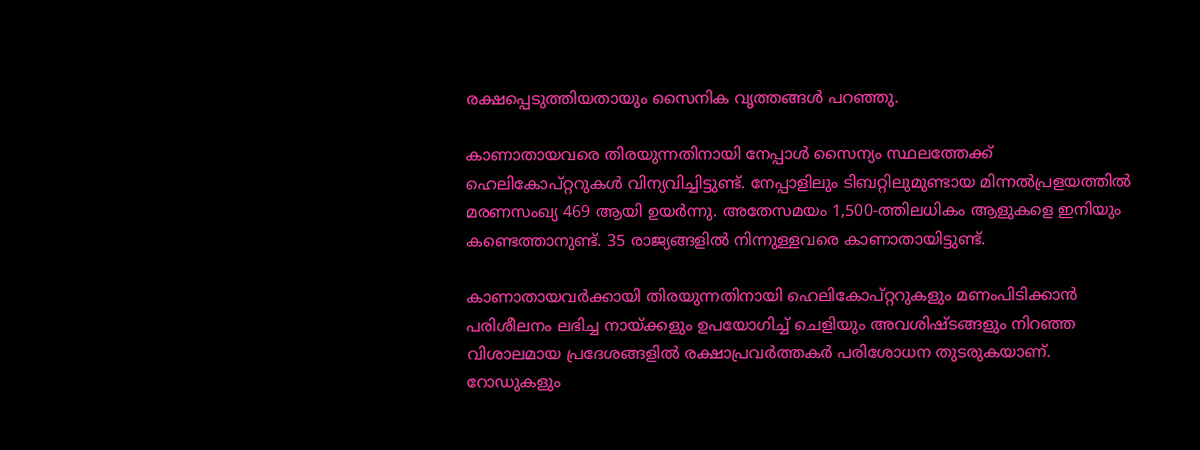രക്ഷപ്പെടുത്തിയതായും സൈനിക വൃത്തങ്ങൾ പറഞ്ഞു.

കാണാതായവരെ തിരയുന്നതിനായി നേപ്പാൾ സൈന്യം സ്ഥലത്തേക്ക് ഹെലികോപ്റ്ററുകൾ വിന്യവിച്ചിട്ടുണ്ട്. നേപ്പാളിലും ടിബറ്റിലുമുണ്ടായ മിന്നൽപ്രളയത്തിൽ മരണസംഖ്യ 469 ആയി ഉയർന്നു. അതേസമയം 1,500-ത്തിലധികം ആളുകളെ ഇനിയും കണ്ടെത്താനുണ്ട്. 35 രാജ്യങ്ങളിൽ നിന്നുള്ളവരെ കാണാതായിട്ടുണ്ട്.

കാണാതായവർക്കായി തിരയുന്നതിനായി ഹെലികോപ്റ്ററുകളും മണംപിടിക്കാൻ പരിശീലനം ലഭിച്ച നായ്ക്കളും ഉപയോഗിച്ച് ചെളിയും അവശിഷ്ടങ്ങളും നിറഞ്ഞ വിശാലമായ പ്രദേശങ്ങളിൽ രക്ഷാപ്രവർത്തകർ പരിശോധന തുടരുകയാണ്. റോഡുകളും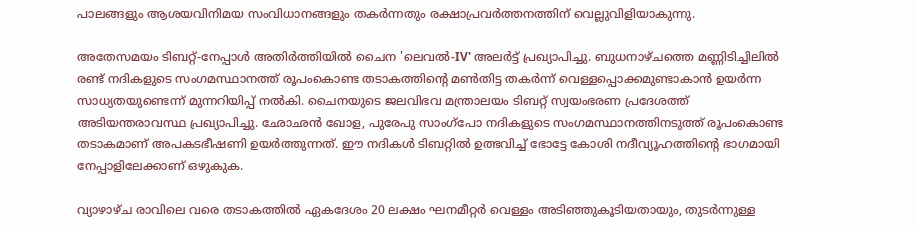പാലങ്ങളും ആശയവിനിമയ സംവിധാനങ്ങളും തകർന്നതും രക്ഷാപ്രവർത്തനത്തിന് വെല്ലുവിളിയാകുന്നു.

അതേസമയം ടിബറ്റ്-നേപ്പാൾ അതിർത്തിയിൽ ചൈന 'ലെവൽ-IV' അലർട്ട് പ്രഖ്യാപിച്ചു. ബുധനാഴ്ചത്തെ മണ്ണിടിച്ചിലിൽ രണ്ട് നദികളുടെ സംഗമസ്ഥാനത്ത് രൂപംകൊണ്ട തടാകത്തിന്റെ മൺതിട്ട തകർന്ന് വെള്ളപ്പൊക്കമുണ്ടാകാൻ ഉയർന്ന സാധ്യതയുണ്ടെന്ന് മുന്നറിയിപ്പ് നൽകി. ചൈനയുടെ ജലവിഭവ മന്ത്രാലയം ടിബറ്റ് സ്വയംഭരണ പ്രദേശത്ത് അടിയന്തരാവസ്ഥ പ്രഖ്യാപിച്ചു. ഛോഛൻ ഖോള, പുരേപു സാംഗ്‌പോ നദികളുടെ സംഗമസ്ഥാനത്തിനടുത്ത് രൂപംകൊണ്ട തടാകമാണ് അപകടഭീഷണി ഉയർത്തുന്നത്. ഈ നദികൾ ടിബറ്റിൽ ഉത്ഭവിച്ച് ഭോട്ടേ കോശി നദീവ്യൂഹത്തിന്റെ ഭാഗമായി നേപ്പാളിലേക്കാണ് ഒഴുകുക.

വ്യാഴാഴ്ച രാവിലെ വരെ തടാകത്തിൽ ഏകദേശം 20 ലക്ഷം ഘനമീറ്റർ വെള്ളം അടിഞ്ഞുകൂടിയതായും, തുടർന്നുള്ള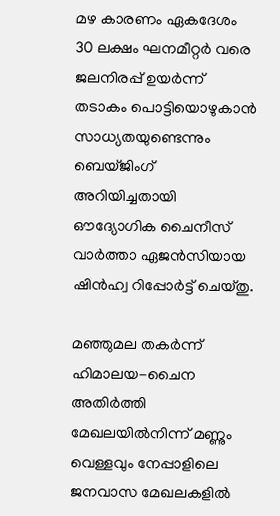മഴ കാരണം ഏകദേശം 30 ലക്ഷം ഘനമീറ്റർ വരെ ജലനിരപ്പ് ഉയർന്ന് തടാകം പൊട്ടിയൊഴുകാൻ സാധ്യതയുണ്ടെന്നും ബെയ്ജിംഗ് അറിയിച്ചതായി ഔദ്യോഗിക ചൈനീസ് വാർത്താ ഏജൻസിയായ ഷിൻഹ്വ റിപ്പോർട്ട് ചെയ്തു.

മഞ്ഞുമല തകർന്ന് ഹിമാലയ-ചൈന അതിർത്തി മേഖലയിൽനിന്ന് മണ്ണും വെള്ളവും നേപ്പാളിലെ ജനവാസ മേഖലകളിൽ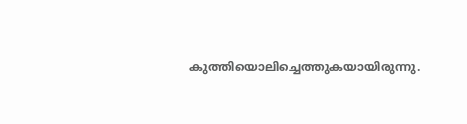കുത്തിയൊലിച്ചെത്തുകയായിരുന്നു.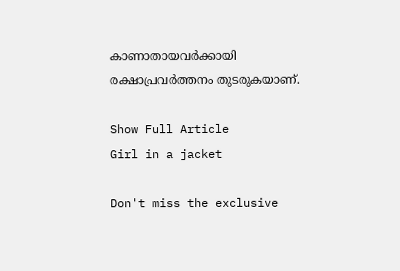കാണാതായവർക്കായി രക്ഷാപ്രവർത്തനം തുടരുകയാണ്.

Show Full Article
Girl in a jacket

Don't miss the exclusive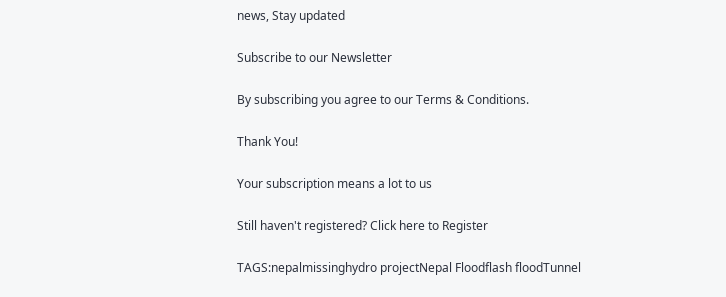news, Stay updated

Subscribe to our Newsletter

By subscribing you agree to our Terms & Conditions.

Thank You!

Your subscription means a lot to us

Still haven't registered? Click here to Register

TAGS:nepalmissinghydro projectNepal Floodflash floodTunnel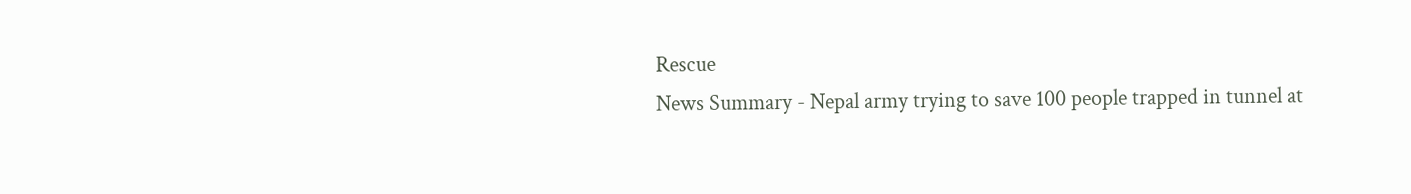Rescue
News Summary - Nepal army trying to save 100 people trapped in tunnel at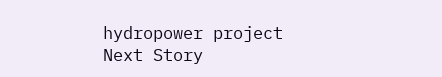hydropower project
Next Story